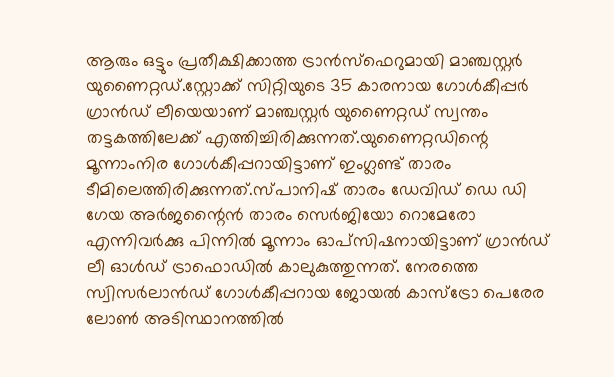ആരും ഒട്ടും പ്രതീക്ഷിക്കാത്ത ട്രാൻസ്ഫെറുമായി മാഞ്ചസ്റ്റർ യുണൈറ്റഡ്.സ്റ്റോക്ക് സിറ്റിയുടെ 35 കാരനായ ഗോൾകീപ്പർ ഗ്രാൻഡ് ലീയെയാണ് മാഞ്ചസ്റ്റർ യുണൈറ്റഡ് സ്വന്തം തട്ടകത്തിലേക്ക് എത്തിച്ചിരിക്കുന്നത്.യുണൈറ്റഡിന്റെ മൂന്നാംനിര ഗോൾകീപ്പറായിട്ടാണ് ഇംഗ്ലണ്ട് താരം ടീമിലെത്തിരിക്കുന്നത്.സ്പാനിഷ് താരം ഡേവിഡ് ഡെ ഡി ഗേയ അർജന്റൈൻ താരം സെർജിയോ റൊമേരോ എന്നിവർക്കു പിന്നിൽ മൂന്നാം ഓപ്സിഷനായിട്ടാണ് ഗ്രാൻഡ് ലീ ഓൾഡ് ട്രാഫൊഡിൽ കാലുകുത്തുന്നത്. നേരത്തെ സ്വിസർലാൻഡ് ഗോൾകീപ്പറായ ജോയൽ കാസ്ട്രോ പെരേര ലോൺ അടിസ്ഥാനത്തിൽ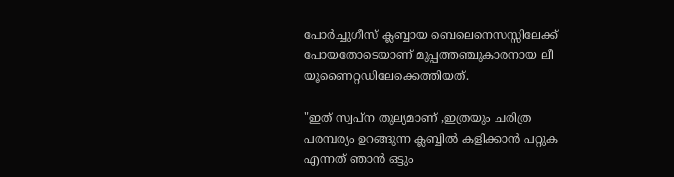പോർച്ചുഗീസ് ക്ലബ്ബായ ബെലെനെസസ്സിലേക്ക് പോയതോടെയാണ് മുപ്പത്തഞ്ചുകാരനായ ലീ യൂണൈറ്റഡിലേക്കെത്തിയത്.

"ഇത് സ്വപ്ന തുല്യമാണ് ,ഇത്രയും ചരിത്ര പരമ്പര്യം ഉറങ്ങുന്ന ക്ലബ്ബിൽ കളിക്കാൻ പറ്റുക എന്നത് ഞാൻ ഒട്ടും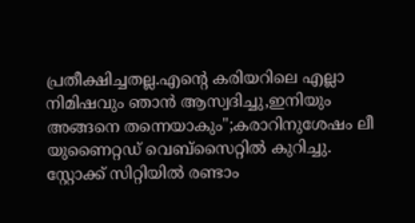പ്രതീക്ഷിച്ചതല്ല.എന്റെ കരിയറിലെ എല്ലാ നിമിഷവും ഞാൻ ആസ്വദിച്ചു,ഇനിയും അങ്ങനെ തന്നെയാകും";കരാറിനുശേഷം ലീ യുണൈറ്റഡ് വെബ്സൈറ്റിൽ കുറിച്ചു.
സ്റ്റോക്ക് സിറ്റിയിൽ രണ്ടാം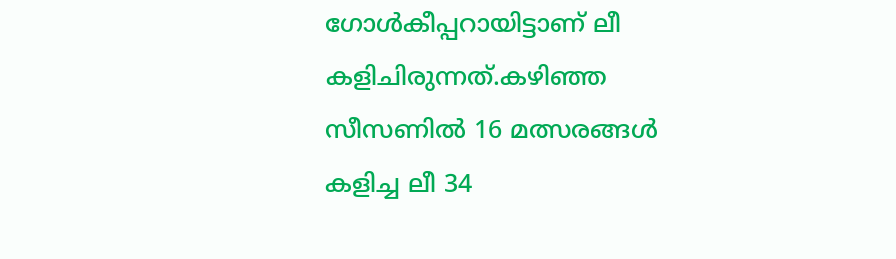ഗോൾകീപ്പറായിട്ടാണ് ലീ കളിചിരുന്നത്.കഴിഞ്ഞ സീസണിൽ 16 മത്സരങ്ങൾ കളിച്ച ലീ 34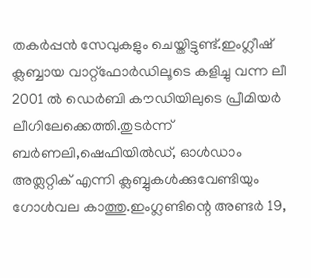തകർപ്പൻ സേവുകളും ചെയ്തിട്ടുണ്ട്.ഇംഗ്ലീഷ് ക്ലബ്ബായ വാറ്റ്ഫോർഡിലൂടെ കളിച്ചു വന്ന ലീ 2001 ൽ ഡെർബി കൗഡിയിലുടെ പ്രീമിയർ ലീഗിലേക്കെത്തി.തുടർന്ന് ബർണലി,ഷെഫിയിൽഡ്, ഓൾഡാം അത്ലറ്റിക് എന്നി ക്ലബ്ബുകൾക്കുവേണ്ടിയും ഗോൾവല കാത്തു.ഇംഗ്ലണ്ടിന്റെ അണ്ടർ 19,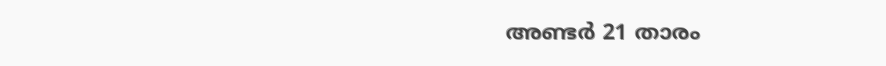അണ്ടർ 21 താരം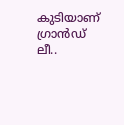കുടിയാണ് ഗ്രാൻഡ് ലീ..